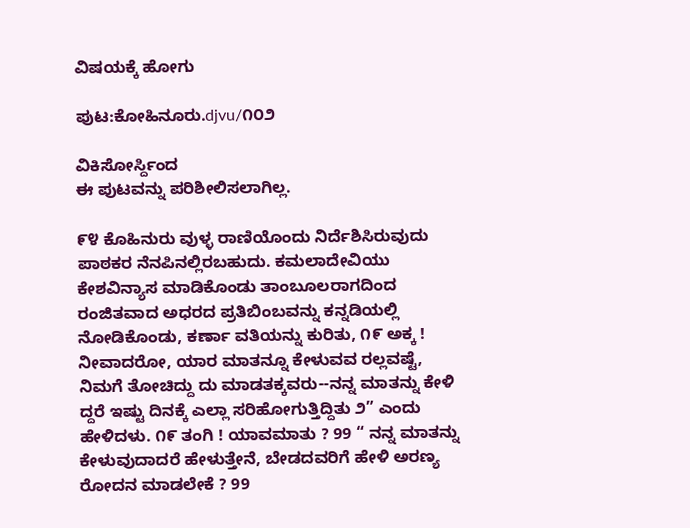ವಿಷಯಕ್ಕೆ ಹೋಗು

ಪುಟ:ಕೋಹಿನೂರು.djvu/೧೦೨

ವಿಕಿಸೋರ್ಸ್ದಿಂದ
ಈ ಪುಟವನ್ನು ಪರಿಶೀಲಿಸಲಾಗಿಲ್ಲ.

೯೪ ಕೊಹಿನುರು ವುಳ್ಳ ರಾಣಿಯೊಂದು ನಿರ್ದೆಶಿಸಿರುವುದು ಪಾಠಕರ ನೆನಪಿನಲ್ಲಿರಬಹುದು. ಕಮಲಾದೇವಿಯು ಕೇಶವಿನ್ಯಾಸ ಮಾಡಿಕೊಂಡು ತಾಂಬೂಲರಾಗದಿಂದ ರಂಜಿತವಾದ ಅಧರದ ಪ್ರತಿಬಿಂಬವನ್ನು ಕನ್ನಡಿಯಲ್ಲಿ ನೋಡಿಕೊಂಡು, ಕರ್ಣಾ ವತಿಯನ್ನು ಕುರಿತು, ೧೯ ಅಕ್ಕ ! ನೀವಾದರೋ, ಯಾರ ಮಾತನ್ನೂ ಕೇಳುವವ ರಲ್ಲವಷ್ಟೆ, ನಿಮಗೆ ತೋಚಿದ್ದು ದು ಮಾಡತಕ್ಕವರು--ನನ್ನ ಮಾತನ್ನು ಕೇಳಿ ದ್ದರೆ ಇಷ್ಟು ದಿನಕ್ಕೆ ಎಲ್ಲಾ ಸರಿಹೋಗುತ್ತಿದ್ದಿತು ೨” ಎಂದು ಹೇಳಿದಳು. ೧೯ ತಂಗಿ ! ಯಾವಮಾತು ? 99 “ ನನ್ನ ಮಾತನ್ನು ಕೇಳುವುದಾದರೆ ಹೇಳುತ್ತೇನೆ, ಬೇಡದವರಿಗೆ ಹೇಳಿ ಅರಣ್ಯ ರೋದನ ಮಾಡಲೇಕೆ ? 99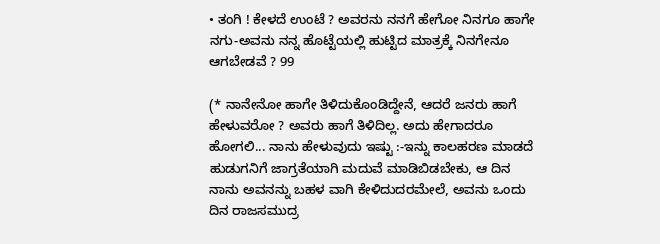• ತಂಗಿ ! ಕೇಳದೆ ಉಂಟೆ ? ಅವರನು ನನಗೆ ಹೇಗೋ ನಿನಗೂ ಹಾಗೇ ನಗು-ಅವನು ನನ್ನ ಹೊಟ್ಟೆಯಲ್ಲಿ ಹುಟ್ಟಿದ ಮಾತ್ರಕ್ಕೆ ನಿನಗೇನೂ ಆಗಬೇಡವೆ ? 99

(* ನಾನೇನೋ ಹಾಗೇ ತಿಳಿದುಕೊಂಡಿದ್ದೇನೆ, ಆದರೆ ಜನರು ಹಾಗೆ ಹೇಳುವರೋ ? ಅವರು ಹಾಗೆ ತಿಳಿದಿಲ್ಲ. ಅದು ಹೇಗಾದರೂ ಹೋಗಲಿ... ನಾನು ಹೇಳುವುದು ಇಷ್ಟು :-ಇನ್ನು ಕಾಲಹರಣ ಮಾಡದೆ ಹುಡುಗನಿಗೆ ಜಾಗ್ರತೆಯಾಗಿ ಮದುವೆ ಮಾಡಿಬಿಡಬೇಕು, ಆ ದಿನ ನಾನು ಅವನನ್ನು ಬಹಳ ವಾಗಿ ಕೇಳಿದುದರಮೇಲೆ, ಅವನು ಒಂದು ದಿನ ರಾಜಸಮುದ್ರ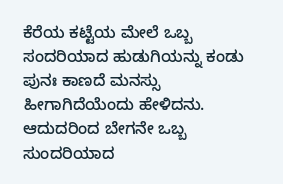ಕೆರೆಯ ಕಟ್ಟೆಯ ಮೇಲೆ ಒಬ್ಬ ಸಂದರಿಯಾದ ಹುಡುಗಿಯನ್ನು ಕಂಡು ಪುನಃ ಕಾಣದೆ ಮನಸ್ಸು ಹೀಗಾಗಿದೆಯೆಂದು ಹೇಳಿದನು. ಆದುದರಿಂದ ಬೇಗನೇ ಒಬ್ಬ ಸುಂದರಿಯಾದ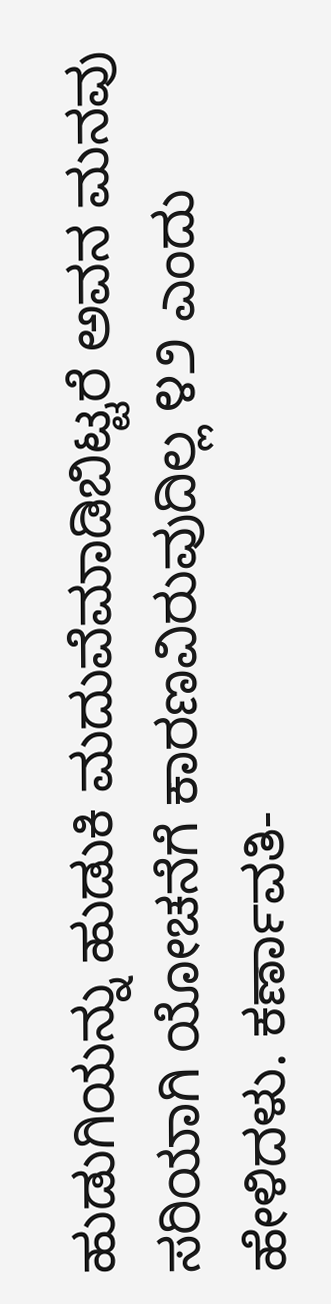ಹುಡುಗಿಯನ್ನು ಹುಡುಕಿ ಮದುವೆಮಾಡಿಬಿಟ್ಟರೆ ಅವನ ಮನವು ಸರಿಯಾಗಿ ಯೋಚನೆಗೆ ಕಾರಣವಿರುವುದಿಲ್ಲ ೪೨ ಎಂದು ಹೇಳಿದಳು. ಕರ್ಣಾವತಿ-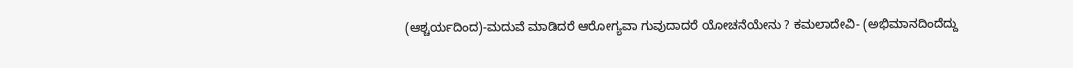(ಆಶ್ಚರ್ಯದಿಂದ)-ಮದುವೆ ಮಾಡಿದರೆ ಆರೋಗ್ಯವಾ ಗುವುದಾದರೆ ಯೋಚನೆಯೇನು ? ಕಮಲಾದೇವಿ- (ಅಭಿಮಾನದಿಂದೆದ್ದು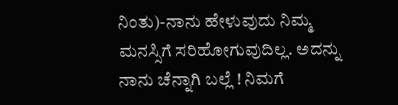ನಿಂತು)-ನಾನು ಹೇಳುವುದು ನಿಮ್ಮ ಮನಸ್ಸಿಗೆ ಸರಿಹೋಗುವುದಿಲ್ಲ. ಅದನ್ನು ನಾನು ಚೆನ್ನಾಗಿ ಬಲ್ಲೆ ! ನಿಮಗೆ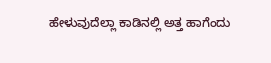ಹೇಳುವುದೆಲ್ಲಾ ಕಾಡಿನಲ್ಲಿ ಅತ್ತ ಹಾಗೆಂದು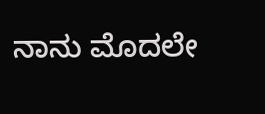ನಾನು ಮೊದಲೇ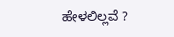ಹೇಳಲಿಲ್ಲವೆ ?